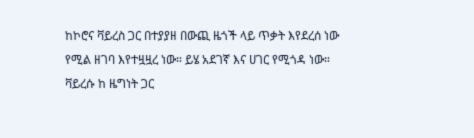ከኮሮና ቫይረስ ጋር በተያያዘ በውጪ ዜጎች ላይ ጥቃት እየደረሰ ነው የሚል ዘገባ እየተዟዟረ ነው። ይሄ አደገኛ እና ሀገር የሚጎዳ ነው። ቫይረሱ ከ ዜግነት ጋር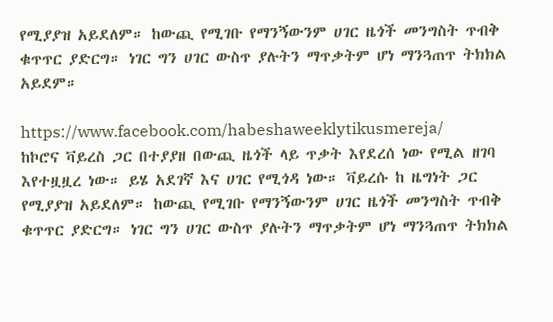የሚያያዝ አይደለም። ከውጪ የሚገቡ የማንኝውንም ሀገር ዜጎች መንግስት ጥብቅ ቁጥጥር ያድርግ። ነገር ግን ሀገር ውስጥ ያሉትን ማጥቃትም ሆነ ማንጓጠጥ ትክክል አይደም።

https://www.facebook.com/habeshaweeklytikusmereja/
ከኮሮና ቫይረስ ጋር በተያያዘ በውጪ ዜጎች ላይ ጥቃት እየደረሰ ነው የሚል ዘገባ እየተዟዟረ ነው። ይሄ አደገኛ እና ሀገር የሚጎዳ ነው። ቫይረሱ ከ ዜግነት ጋር የሚያያዝ አይደለም። ከውጪ የሚገቡ የማንኝውንም ሀገር ዜጎች መንግስት ጥብቅ ቁጥጥር ያድርግ። ነገር ግን ሀገር ውስጥ ያሉትን ማጥቃትም ሆነ ማንጓጠጥ ትክክል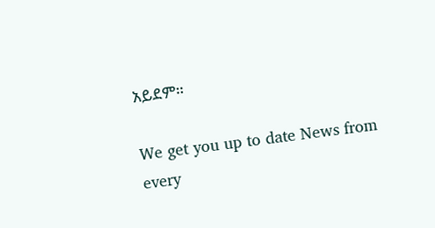አይደም።

We get you up to date News from every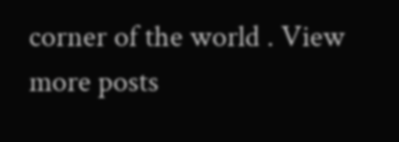corner of the world . View more posts